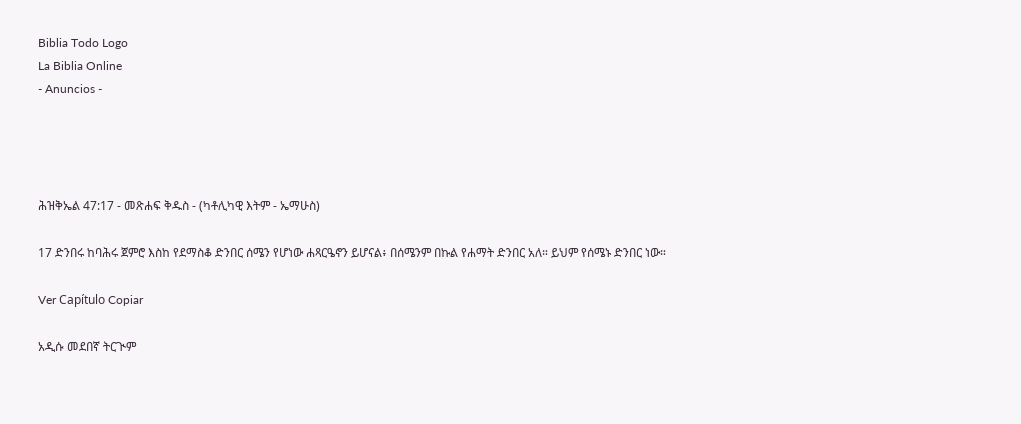Biblia Todo Logo
La Biblia Online
- Anuncios -




ሕዝቅኤል 47:17 - መጽሐፍ ቅዱስ - (ካቶሊካዊ እትም - ኤማሁስ)

17 ድንበሩ ከባሕሩ ጀምሮ እስከ የደማስቆ ድንበር ሰሜን የሆነው ሐጻርዔኖን ይሆናል፥ በሰሜንም በኩል የሐማት ድንበር አለ። ይህም የሰሜኑ ድንበር ነው።

Ver Capítulo Copiar

አዲሱ መደበኛ ትርጒም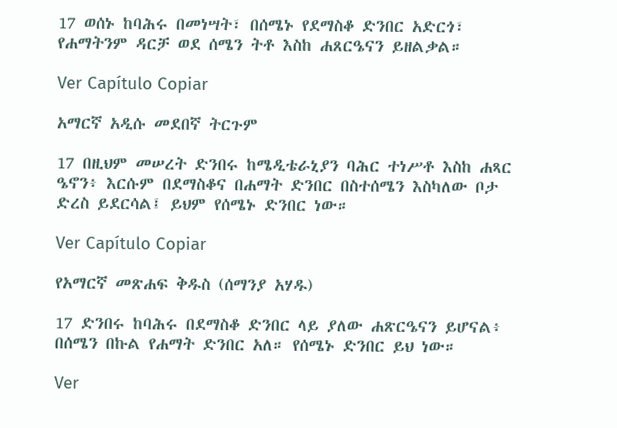17 ወሰኑ ከባሕሩ በመነሣት፣ በሰሜኑ የደማስቆ ድንበር አድርጎ፣ የሐማትንም ዳርቻ ወደ ሰሜን ትቶ እስከ ሐጸርዔናን ይዘልቃል።

Ver Capítulo Copiar

አማርኛ አዲሱ መደበኛ ትርጉም

17 በዚህም መሠረት ድንበሩ ከሜዲቴራኒያን ባሕር ተነሥቶ እስከ ሐጻር ዔኖን፥ እርሱም በደማስቆና በሐማት ድንበር በስተሰሜን እስካለው ቦታ ድረስ ይደርሳል፤ ይህም የሰሜኑ ድንበር ነው።

Ver Capítulo Copiar

የአማርኛ መጽሐፍ ቅዱስ (ሰማንያ አሃዱ)

17 ድንበሩ ከባሕሩ በደማስቆ ድንበር ላይ ያለው ሐጽርዔናን ይሆናል፥ በሰሜን በኩል የሐማት ድንበር አለ። የሰሜኑ ድንበር ይህ ነው።

Ver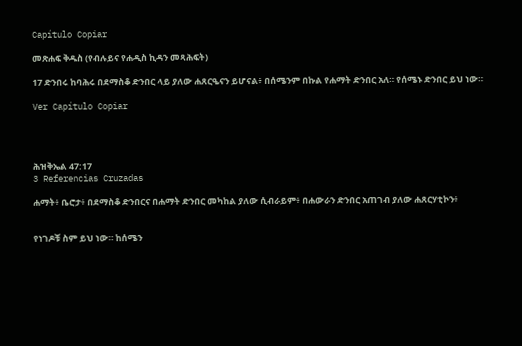Capítulo Copiar

መጽሐፍ ቅዱስ (የብሉይና የሐዲስ ኪዳን መጻሕፍት)

17 ድንበሩ ከባሕሩ በደማስቆ ድንበር ላይ ያለው ሐጸርዔናን ይሆናል፥ በሰሜንም በኩል የሐማት ድንበር አለ። የሰሜኑ ድንበር ይህ ነው።

Ver Capítulo Copiar




ሕዝቅኤል 47:17
3 Referencias Cruzadas

ሐማት፥ ቤሮታ፥ በደማስቆ ድንበርና በሐማት ድንበር መካከል ያለው ሲብራይም፥ በሐውራን ድንበር አጠገብ ያለው ሐጸርሃቲኮን፥


የነገዶቹ ስም ይህ ነው። ከሰሜን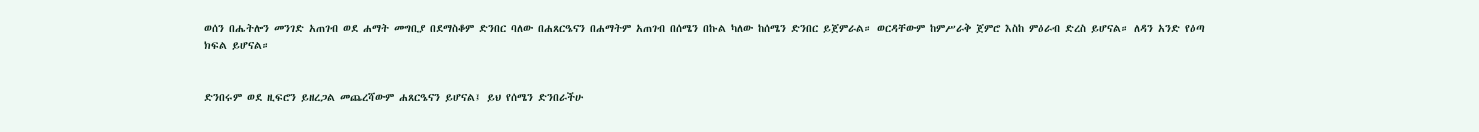ወሰን በሔትሎን መንገድ አጠገብ ወደ ሐማት መግቢያ በደማስቆም ድንበር ባለው በሐጸርዔናን በሐማትም አጠገብ በሰሜን በኩል ካለው ከሰሜን ድንበር ይጀምራል። ወርዳቸውም ከምሥራቅ ጀምሮ እስከ ምዕራብ ድረስ ይሆናል። ለዳን አንድ የዕጣ ክፍል ይሆናል።


ድንበሩም ወደ ዚፍሮን ይዘረጋል መጨረሻውም ሐጸርዔናን ይሆናል፤ ይህ የሰሜን ድንበራችሁ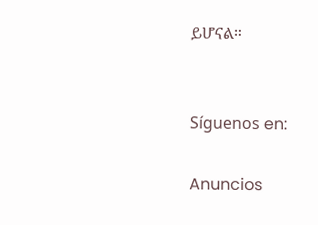ይሆናል።


Síguenos en:

Anuncios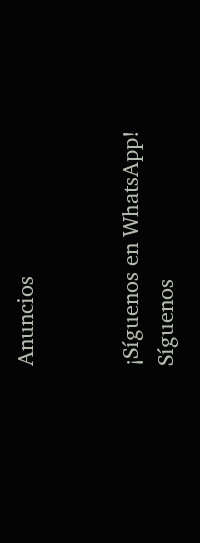Anuncios


¡Síguenos en WhatsApp! Síguenos